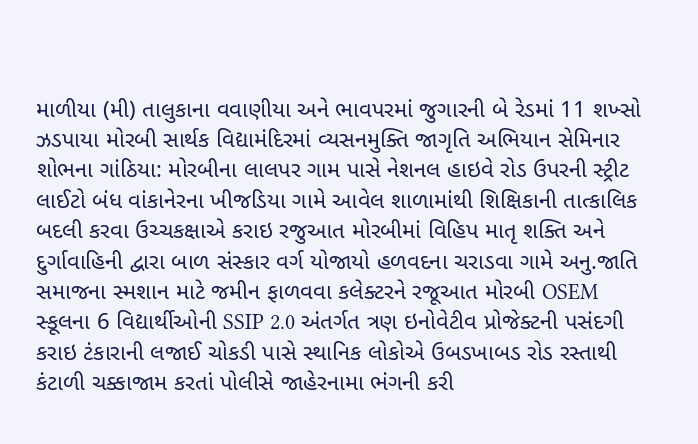માળીયા (મી) તાલુકાના વવાણીયા અને ભાવપરમાં જુગારની બે રેડમાં 11 શખ્સો ઝડપાયા મોરબી સાર્થક વિદ્યામંદિરમાં વ્યસનમુક્તિ જાગૃતિ અભિયાન સેમિનાર શોભના ગાંઠિયા: મોરબીના લાલપર ગામ પાસે નેશનલ હાઇવે રોડ ઉપરની સ્ટ્રીટ લાઈટો બંધ વાંકાનેરના ખીજડિયા ગામે આવેલ શાળામાંથી શિક્ષિકાની તાત્કાલિક બદલી કરવા ઉચ્ચકક્ષાએ કરાઇ રજુઆત મોરબીમાં વિહિપ માતૃ શક્તિ અને દુર્ગાવાહિની દ્વારા બાળ સંસ્કાર વર્ગ યોજાયો હળવદના ચરાડવા ગામે અનુ.જાતિ સમાજના સ્મશાન માટે જમીન ફાળવવા કલેક્ટરને રજૂઆત મોરબી OSEM સ્કૂલના 6 વિદ્યાર્થીઓની SSIP 2.0 અંતર્ગત ત્રણ ઇનોવેટીવ પ્રોજેક્ટની પસંદગી કરાઇ ટંકારાની લજાઈ ચોકડી પાસે સ્થાનિક લોકોએ ઉબડખાબડ રોડ રસ્તાથી કંટાળી ચક્કાજામ કરતાં પોલીસે જાહેરનામા ભંગની કરી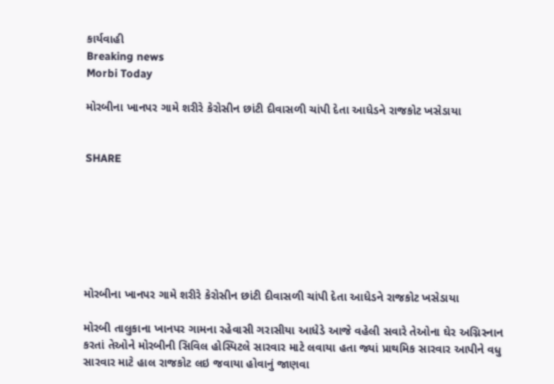કાર્યવાહી
Breaking news
Morbi Today

મોરબીના ખાનપર ગામે શરીરે કેરોસીન છાંટી દીવાસળી ચાંપી દેતા આધેડને રાજકોટ ખસેડાયા


SHARE







મોરબીના ખાનપર ગામે શરીરે કેરોસીન છાંટી દીવાસળી ચાંપી દેતા આધેડને રાજકોટ ખસેડાયા

મોરબી તાલુકાના ખાનપર ગામના રહેવાસી ગરાસીયા આધેડે આજે વહેલી સવારે તેઓના ઘેર અગ્નિસ્નાન કરતાં તેઓને મોરબીની સિવિલ હોસ્પિટલે સારવાર માટે લવાયા હતા જ્યાં પ્રાથમિક સારવાર આપીને વધુ સારવાર માટે હાલ રાજકોટ લઇ જવાયા હોવાનું જાણવા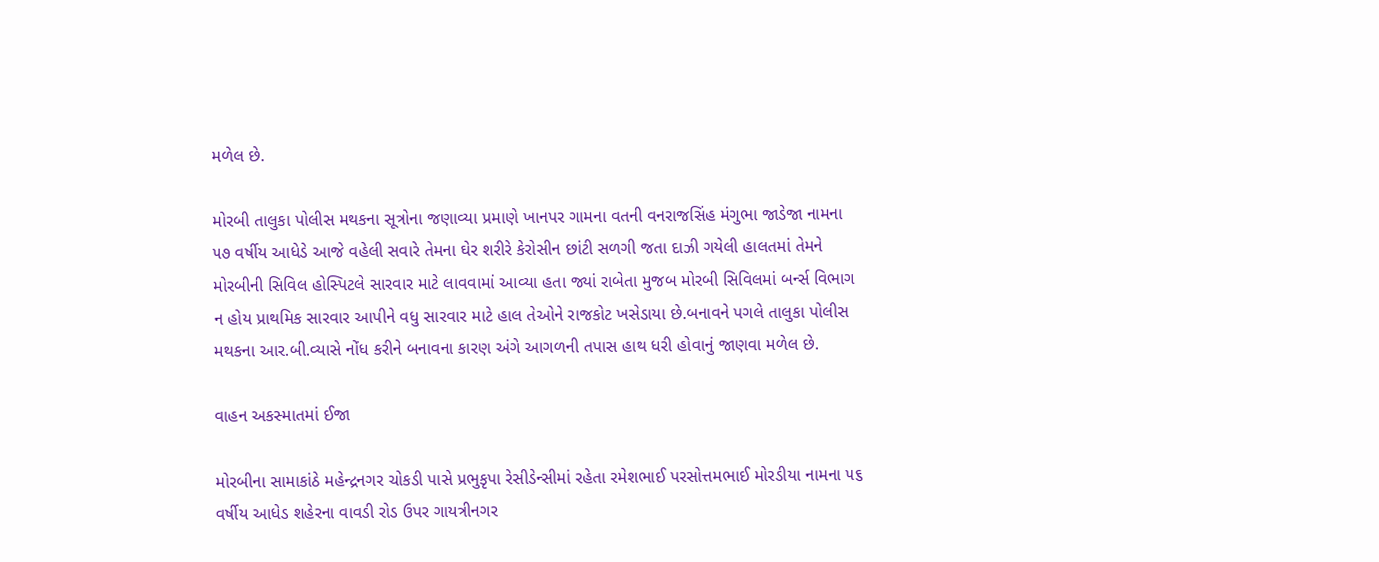મળેલ છે.

મોરબી તાલુકા પોલીસ મથકના સૂત્રોના જણાવ્યા પ્રમાણે ખાનપર ગામના વતની વનરાજસિંહ મંગુભા જાડેજા નામના ૫૭ વર્ષીય આધેડે આજે વહેલી સવારે તેમના ઘેર શરીરે કેરોસીન છાંટી સળગી જતા દાઝી ગયેલી હાલતમાં તેમને મોરબીની સિવિલ હોસ્પિટલે સારવાર માટે લાવવામાં આવ્યા હતા જ્યાં રાબેતા મુજબ મોરબી સિવિલમાં બર્ન્સ વિભાગ ન હોય પ્રાથમિક સારવાર આપીને વધુ સારવાર માટે હાલ તેઓને રાજકોટ ખસેડાયા છે.બનાવને પગલે તાલુકા પોલીસ મથકના આર.બી.વ્યાસે નોંધ કરીને બનાવના કારણ અંગે આગળની તપાસ હાથ ધરી હોવાનું જાણવા મળેલ છે.

વાહન અકસ્માતમાં ઈજા

મોરબીના સામાકાંઠે મહેન્દ્રનગર ચોકડી પાસે પ્રભુકૃપા રેસીડેન્સીમાં રહેતા રમેશભાઈ પરસોત્તમભાઈ મોરડીયા નામના ૫૬ વર્ષીય આધેડ શહેરના વાવડી રોડ ઉપર ગાયત્રીનગર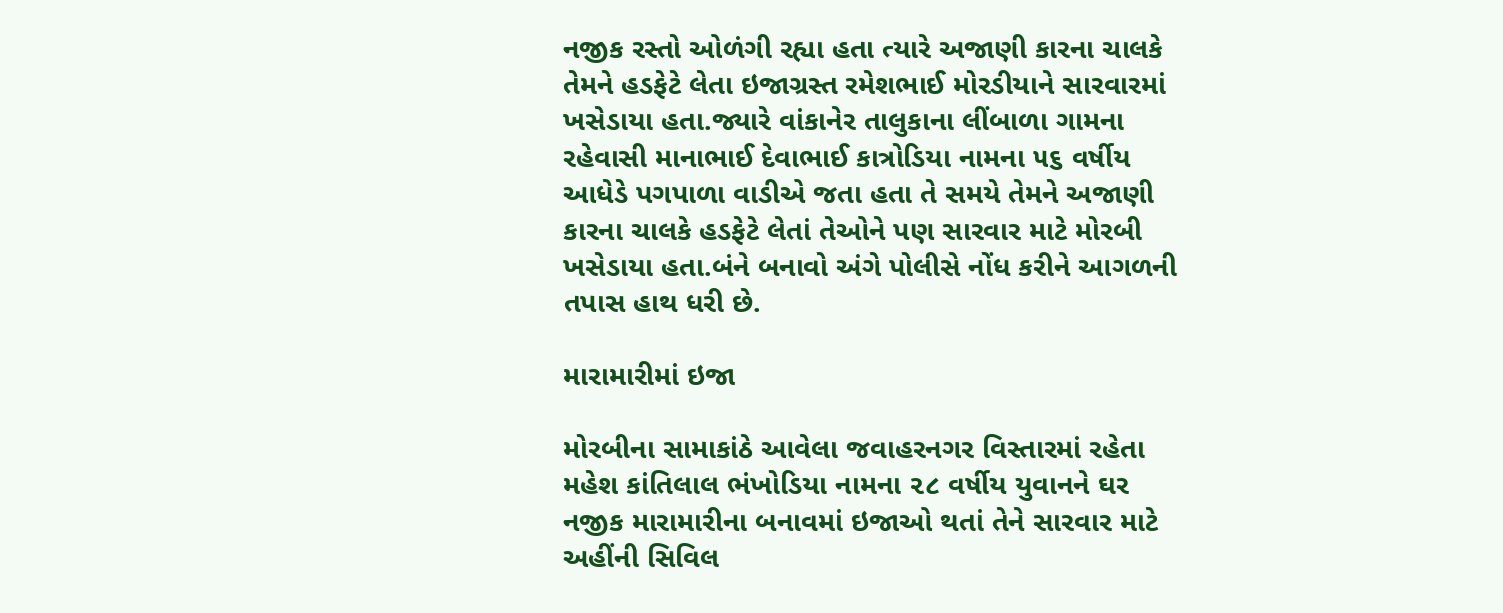નજીક રસ્તો ઓળંગી રહ્યા હતા ત્યારે અજાણી કારના ચાલકે તેમને હડફેટે લેતા ઇજાગ્રસ્ત રમેશભાઈ મોરડીયાને સારવારમાં ખસેડાયા હતા.જ્યારે વાંકાનેર તાલુકાના લીંબાળા ગામના રહેવાસી માનાભાઈ દેવાભાઈ કાત્રોડિયા નામના ૫૬ વર્ષીય આધેડે પગપાળા વાડીએ જતા હતા તે સમયે તેમને અજાણી કારના ચાલકે હડફેટે લેતાં તેઓને પણ સારવાર માટે મોરબી ખસેડાયા હતા.બંને બનાવો અંગે પોલીસે નોંધ કરીને આગળની તપાસ હાથ ધરી છે.

મારામારીમાં ઇજા

મોરબીના સામાકાંઠે આવેલા જવાહરનગર વિસ્તારમાં રહેતા મહેશ કાંતિલાલ ભંખોડિયા નામના ૨૮ વર્ષીય યુવાનને ઘર નજીક મારામારીના બનાવમાં ઇજાઓ થતાં તેને સારવાર માટે અહીંની સિવિલ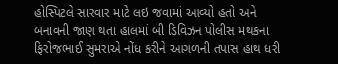હોસ્પિટલે સારવાર માટે લઇ જવામાં આવ્યો હતો અને બનાવની જાણ થતા હાલમાં બી ડિવિઝન પોલીસ મથકના ફિરોજભાઈ સુમરાએ નોંધ કરીને આગળની તપાસ હાથ ધરી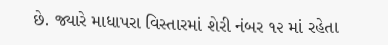છે. જ્યારે માધાપરા વિસ્તારમાં શેરી નંબર ૧૨ માં રહેતા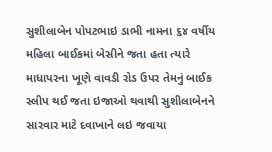સુશીલાબેન પોપટભાઇ ડાભી નામના ૬૪ વર્ષીય મહિલા બાઈકમાં બેસીને જતા હતા ત્યારે માધાપરના ખૂણે વાવડી રોડ ઉપર તેમનું બાઈક સ્લીપ થઈ જતા ઇજાઓ થવાથી સુશીલાબેનને સારવાર માટે દવાખાને લઇ જવાયા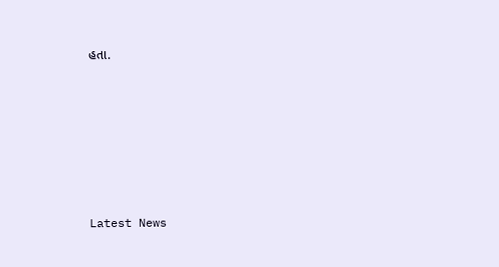હતા.






Latest News